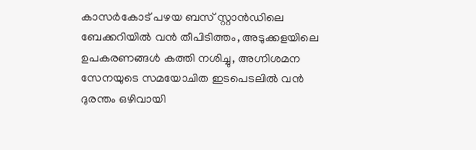കാസർകോട് പഴയ ബസ് സ്റ്റാൻഡിലെ ബേക്കറിയിൽ വൻ തീപിടിത്തം, അടുക്കളയിലെ ഉപകരണങ്ങൾ കത്തി നശിച്ചു, അഗ്നിശമന സേനയുടെ സമയോചിത ഇടപെടലിൽ വൻ ദുരന്തം ഒഴിവായി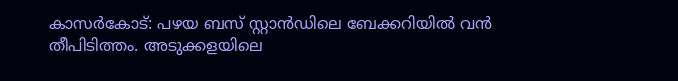കാസർകോട്: പഴയ ബസ് സ്റ്റാൻഡിലെ ബേക്കറിയിൽ വൻ തീപിടിത്തം. അടുക്കളയിലെ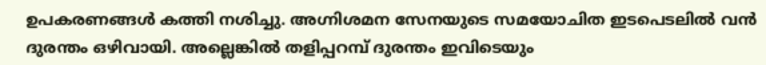ഉപകരണങ്ങൾ കത്തി നശിച്ചു. അഗ്നിശമന സേനയുടെ സമയോചിത ഇടപെടലിൽ വൻ ദുരന്തം ഒഴിവായി. അല്ലെങ്കിൽ തളിപ്പറമ്പ് ദുരന്തം ഇവിടെയും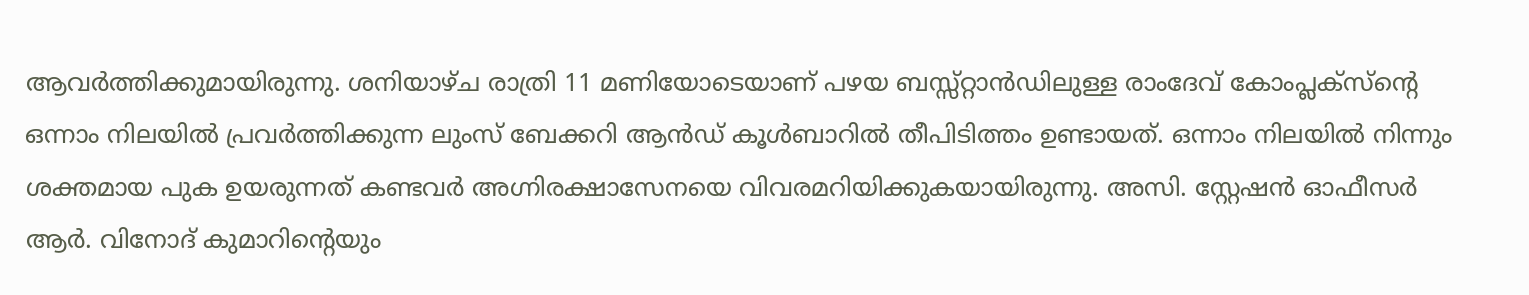ആവർത്തിക്കുമായിരുന്നു. ശനിയാഴ്ച രാത്രി 11 മണിയോടെയാണ് പഴയ ബസ്സ്റ്റാൻഡിലുള്ള രാംദേവ് കോംപ്ലക്സ്ന്റെ ഒന്നാം നിലയിൽ പ്രവർത്തിക്കുന്ന ലുംസ് ബേക്കറി ആൻഡ് കൂൾബാറിൽ തീപിടിത്തം ഉണ്ടായത്. ഒന്നാം നിലയിൽ നിന്നും ശക്തമായ പുക ഉയരുന്നത് കണ്ടവർ അഗ്നിരക്ഷാസേനയെ വിവരമറിയിക്കുകയായിരുന്നു. അസി. സ്റ്റേഷൻ ഓഫീസർ ആർ. വിനോദ് കുമാറിന്റെയും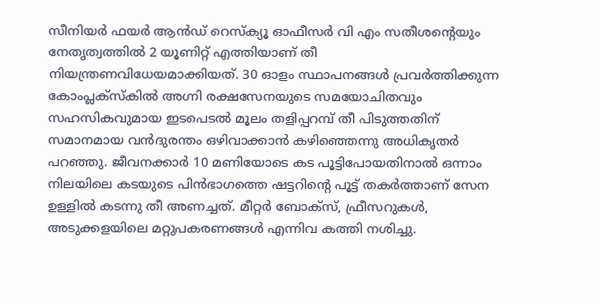സീനിയർ ഫയർ ആൻഡ് റെസ്ക്യൂ ഓഫീസർ വി എം സതീശന്റെയും നേതൃത്വത്തിൽ 2 യൂണിറ്റ് എത്തിയാണ് തീ നിയന്ത്രണവിധേയമാക്കിയത്. 30 ഓളം സ്ഥാപനങ്ങൾ പ്രവർത്തിക്കുന്ന കോംപ്ലക്സ്കിൽ അഗ്നി രക്ഷസേനയുടെ സമയോചിതവും സഹസികവുമായ ഇടപെടൽ മൂലം തളിപ്പറമ്പ് തീ പിടുത്തതിന് സമാനമായ വൻദുരന്തം ഒഴിവാക്കാൻ കഴിഞ്ഞെന്നു അധികൃതർ പറഞ്ഞു. ജീവനക്കാർ 10 മണിയോടെ കട പൂട്ടിപോയതിനാൽ ഒന്നാം നിലയിലെ കടയുടെ പിൻഭാഗത്തെ ഷട്ടറിന്റെ പൂട്ട് തകർത്താണ് സേന ഉള്ളിൽ കടന്നു തീ അണച്ചത്. മീറ്റർ ബോക്സ്‌, ഫ്രീസറുകൾ, അടുക്കളയിലെ മറ്റുപകരണങ്ങൾ എന്നിവ കത്തി നശിച്ചു.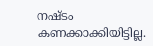നഷ്ടം കണക്കാക്കിയിട്ടില്ല.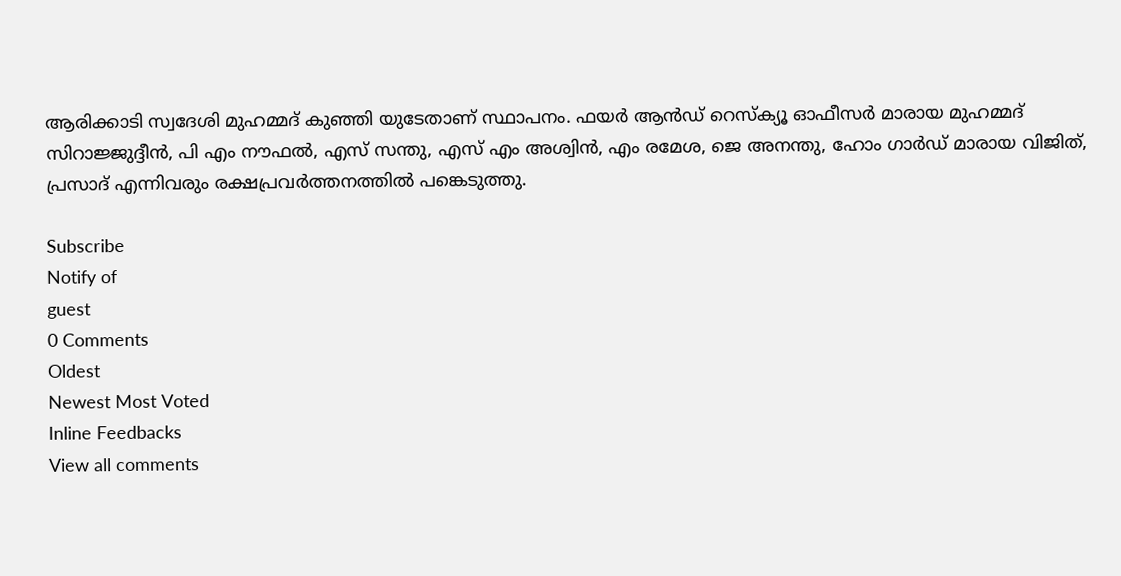ആരിക്കാടി സ്വദേശി മുഹമ്മദ്‌ കുഞ്ഞി യുടേതാണ് സ്ഥാപനം. ഫയർ ആൻഡ് റെസ്ക്യൂ ഓഫീസർ മാരായ മുഹമ്മദ്‌ സിറാജ്ജുദ്ദീൻ, പി എം നൗഫൽ, എസ് സന്തു, എസ് എം അശ്വിൻ, എം രമേശ, ജെ അനന്തു, ഹോം ഗാർഡ് മാരായ വിജിത്, പ്രസാദ് എന്നിവരും രക്ഷപ്രവർത്തനത്തിൽ പങ്കെടുത്തു.

Subscribe
Notify of
guest
0 Comments
Oldest
Newest Most Voted
Inline Feedbacks
View all comments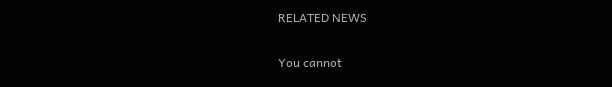RELATED NEWS

You cannot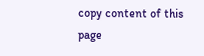copy content of this page